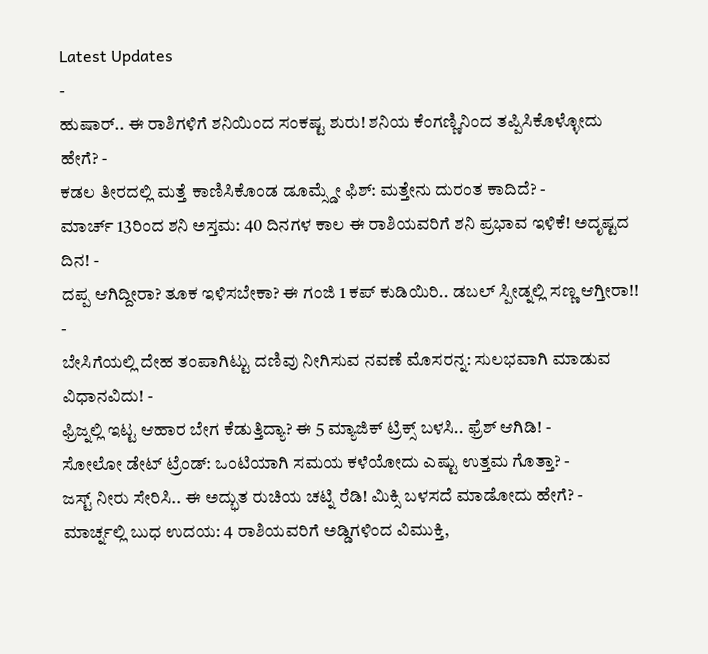Latest Updates
-
ಹುಷಾರ್.. ಈ ರಾಶಿಗಳಿಗೆ ಶನಿಯಿಂದ ಸಂಕಷ್ಟ ಶುರು! ಶನಿಯ ಕೆಂಗಣ್ಣಿನಿಂದ ತಪ್ಪಿಸಿಕೊಳ್ಳೋದು ಹೇಗೆ? -
ಕಡಲ ತೀರದಲ್ಲಿ ಮತ್ತೆ ಕಾಣಿಸಿಕೊಂಡ ಡೂಮ್ಸ್ಡೇ ಫಿಶ್: ಮತ್ತೇನು ದುರಂತ ಕಾದಿದೆ? -
ಮಾರ್ಚ್ 13ರಿಂದ ಶನಿ ಅಸ್ತಮ: 40 ದಿನಗಳ ಕಾಲ ಈ ರಾಶಿಯವರಿಗೆ ಶನಿ ಪ್ರಭಾವ ಇಳಿಕೆ! ಅದೃಷ್ಟದ ದಿನ! -
ದಪ್ಪ ಆಗಿದ್ದೀರಾ? ತೂಕ ಇಳಿಸಬೇಕಾ? ಈ ಗಂಜಿ 1 ಕಪ್ ಕುಡಿಯಿರಿ.. ಡಬಲ್ ಸ್ಪೀಡ್ನಲ್ಲಿ ಸಣ್ಣ ಆಗ್ತೀರಾ!! -
ಬೇಸಿಗೆಯಲ್ಲಿ ದೇಹ ತಂಪಾಗಿಟ್ಟು ದಣಿವು ನೀಗಿಸುವ ನವಣೆ ಮೊಸರನ್ನ: ಸುಲಭವಾಗಿ ಮಾಡುವ ವಿಧಾನವಿದು! -
ಫ್ರಿಜ್ನಲ್ಲಿ ಇಟ್ಟ ಆಹಾರ ಬೇಗ ಕೆಡುತ್ತಿದ್ಯಾ? ಈ 5 ಮ್ಯಾಜಿಕ್ ಟ್ರಿಕ್ಸ್ ಬಳಸಿ.. ಫ್ರೆಶ್ ಆಗಿಡಿ! -
ಸೋಲೋ ಡೇಟ್ ಟ್ರೆಂಡ್: ಒಂಟಿಯಾಗಿ ಸಮಯ ಕಳೆಯೋದು ಎಷ್ಟು ಉತ್ತಮ ಗೊತ್ತಾ? -
ಜಸ್ಟ್ ನೀರು ಸೇರಿಸಿ.. ಈ ಅದ್ಭುತ ರುಚಿಯ ಚಟ್ನಿ ರೆಡಿ! ಮಿಕ್ಸಿ ಬಳಸದೆ ಮಾಡೋದು ಹೇಗೆ? -
ಮಾರ್ಚ್ನಲ್ಲಿ ಬುಧ ಉದಯ: 4 ರಾಶಿಯವರಿಗೆ ಅಡ್ಡಿಗಳಿಂದ ವಿಮುಕ್ತಿ,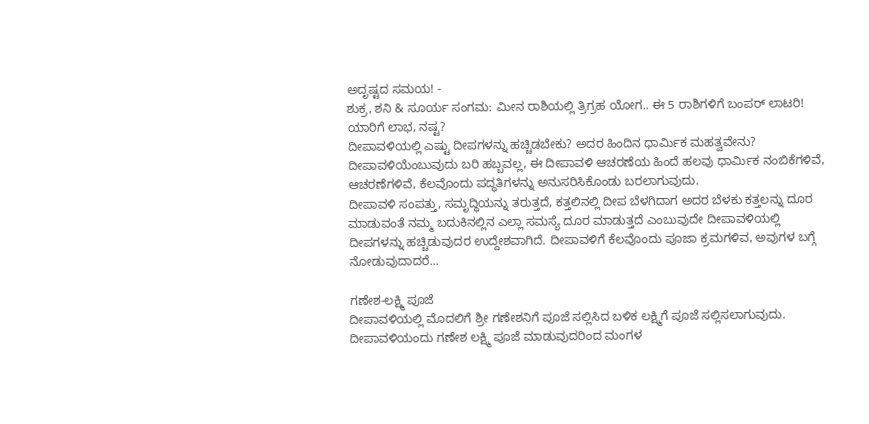ಅದೃಷ್ಟದ ಸಮಯ! -
ಶುಕ್ರ, ಶನಿ & ಸೂರ್ಯ ಸಂಗಮ: ಮೀನ ರಾಶಿಯಲ್ಲಿ ತ್ರಿಗ್ರಹ ಯೋಗ.. ಈ 5 ರಾಶಿಗಳಿಗೆ ಬಂಪರ್ ಲಾಟರಿ! ಯಾರಿಗೆ ಲಾಭ, ನಷ್ಟ?
ದೀಪಾವಳಿಯಲ್ಲಿ ಎಷ್ಟು ದೀಪಗಳನ್ನು ಹಚ್ಚಿಡಬೇಕು? ಅದರ ಹಿಂದಿನ ಧಾರ್ಮಿಕ ಮಹತ್ವವೇನು?
ದೀಪಾವಳಿಯೆಂಬುವುದು ಬರಿ ಹಬ್ಬವಲ್ಲ, ಈ ದೀಪಾವಳಿ ಆಚರಣೆಯ ಹಿಂದೆ ಹಲವು ಧಾರ್ಮಿಕ ನಂಬಿಕೆಗಳಿವೆ, ಆಚರಣೆಗಳಿವೆ, ಕೆಲವೊಂದು ಪದ್ಧತಿಗಳನ್ನು ಅನುಸರಿಸಿಕೊಂಡು ಬರಲಾಗುವುದು.
ದೀಪಾವಳಿ ಸಂಪತ್ತು, ಸಮೃದ್ಧಿಯನ್ನು ತರುತ್ತದೆ, ಕತ್ತಲಿನಲ್ಲಿ ದೀಪ ಬೆಳಗಿದಾಗ ಅದರ ಬೆಳಕು ಕತ್ತಲನ್ನು ದೂರ ಮಾಡುವಂತೆ ನಮ್ಮ ಬದುಕಿನಲ್ಲಿನ ಎಲ್ಲಾ ಸಮಸ್ಯೆ ದೂರ ಮಾಡುತ್ತದೆ ಎಂಬುವುದೇ ದೀಪಾವಳಿಯಲ್ಲಿ ದೀಪಗಳನ್ನು ಹಚ್ಚಿಡುವುದರ ಉದ್ದೇಶವಾಗಿದೆ. ದೀಪಾವಳಿಗೆ ಕೆಲವೊಂದು ಪೂಜಾ ಕ್ರಮಗಳಿವ, ಅವುಗಳ ಬಗ್ಗೆ ನೋಡುವುದಾದರೆ...

ಗಣೇಶ-ಲಕ್ಷ್ಮಿ ಪೂಜೆ
ದೀಪಾವಳಿಯಲ್ಲಿ ಮೊದಲಿಗೆ ಶ್ರೀ ಗಣೇಶನಿಗೆ ಪೂಜೆ ಸಲ್ಲಿಸಿದ ಬಳಿಕ ಲಕ್ಷ್ಮಿಗೆ ಪೂಜೆ ಸಲ್ಲಿಸಲಾಗುವುದು. ದೀಪಾವಳಿಯಂದು ಗಣೇಶ ಲಕ್ಷ್ಮಿ ಪೂಜೆ ಮಾಡುವುದರಿಂದ ಮಂಗಳ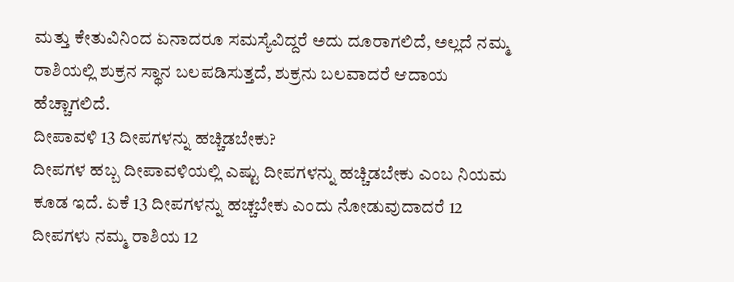ಮತ್ತು ಕೇತುವಿನಿಂದ ಏನಾದರೂ ಸಮಸ್ಯೆವಿದ್ದರೆ ಅದು ದೂರಾಗಲಿದೆ, ಅಲ್ಲದೆ ನಮ್ಮ ರಾಶಿಯಲ್ಲಿ ಶುಕ್ರನ ಸ್ಥಾನ ಬಲಪಡಿಸುತ್ತದೆ, ಶುಕ್ರನು ಬಲವಾದರೆ ಆದಾಯ ಹೆಚ್ಚಾಗಲಿದೆ.
ದೀಪಾವಳಿ 13 ದೀಪಗಳನ್ನು ಹಚ್ಚಿಡಬೇಕು?
ದೀಪಗಳ ಹಬ್ಬ ದೀಪಾವಳಿಯಲ್ಲಿ ಎಷ್ಟು ದೀಪಗಳನ್ನು ಹಚ್ಚಿಡಬೇಕು ಎಂಬ ನಿಯಮ ಕೂಡ ಇದೆ. ಏಕೆ 13 ದೀಪಗಳನ್ನು ಹಚ್ಚಬೇಕು ಎಂದು ನೋಡುವುದಾದರೆ 12 ದೀಪಗಳು ನಮ್ಮ ರಾಶಿಯ 12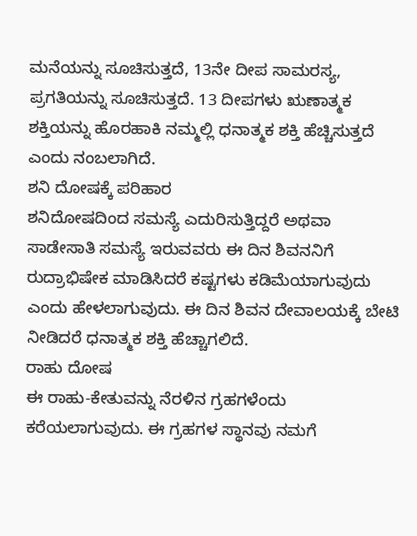ಮನೆಯನ್ನು ಸೂಚಿಸುತ್ತದೆ, 13ನೇ ದೀಪ ಸಾಮರಸ್ಯ, ಪ್ರಗತಿಯನ್ನು ಸೂಚಿಸುತ್ತದೆ. 13 ದೀಪಗಳು ಋಣಾತ್ಮಕ ಶಕ್ತಿಯನ್ನು ಹೊರಹಾಕಿ ನಮ್ಮಲ್ಲಿ ಧನಾತ್ಮಕ ಶಕ್ತಿ ಹೆಚ್ಚಿಸುತ್ತದೆ ಎಂದು ನಂಬಲಾಗಿದೆ.
ಶನಿ ದೋಷಕ್ಕೆ ಪರಿಹಾರ
ಶನಿದೋಷದಿಂದ ಸಮಸ್ಯೆ ಎದುರಿಸುತ್ತಿದ್ದರೆ ಅಥವಾ ಸಾಡೇಸಾತಿ ಸಮಸ್ಯೆ ಇರುವವರು ಈ ದಿನ ಶಿವನನಿಗೆ ರುದ್ರಾಭಿಷೇಕ ಮಾಡಿಸಿದರೆ ಕಷ್ಟಗಳು ಕಡಿಮೆಯಾಗುವುದು ಎಂದು ಹೇಳಲಾಗುವುದು. ಈ ದಿನ ಶಿವನ ದೇವಾಲಯಕ್ಕೆ ಬೇಟಿ ನೀಡಿದರೆ ಧನಾತ್ಮಕ ಶಕ್ತಿ ಹೆಚ್ಚಾಗಲಿದೆ.
ರಾಹು ದೋಷ
ಈ ರಾಹು-ಕೇತುವನ್ನು ನೆರಳಿನ ಗ್ರಹಗಳೆಂದು ಕರೆಯಲಾಗುವುದು. ಈ ಗ್ರಹಗಳ ಸ್ಥಾನವು ನಮಗೆ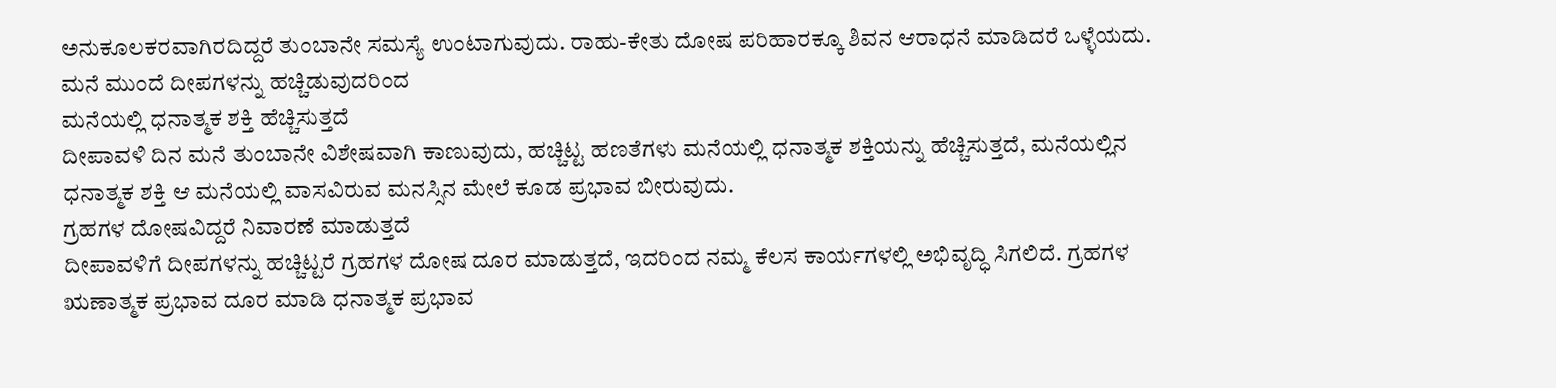ಅನುಕೂಲಕರವಾಗಿರದಿದ್ದರೆ ತುಂಬಾನೇ ಸಮಸ್ಯೆ ಉಂಟಾಗುವುದು. ರಾಹು-ಕೇತು ದೋಷ ಪರಿಹಾರಕ್ಕೂ ಶಿವನ ಆರಾಧನೆ ಮಾಡಿದರೆ ಒಳ್ಳೆಯದು.
ಮನೆ ಮುಂದೆ ದೀಪಗಳನ್ನು ಹಚ್ಚಿಡುವುದರಿಂದ
ಮನೆಯಲ್ಲಿ ಧನಾತ್ಮಕ ಶಕ್ತಿ ಹೆಚ್ಚಿಸುತ್ತದೆ
ದೀಪಾವಳಿ ದಿನ ಮನೆ ತುಂಬಾನೇ ವಿಶೇಷವಾಗಿ ಕಾಣುವುದು, ಹಚ್ಚಿಟ್ಟ ಹಣತೆಗಳು ಮನೆಯಲ್ಲಿ ಧನಾತ್ಮಕ ಶಕ್ತಿಯನ್ನು ಹೆಚ್ಚಿಸುತ್ತದೆ, ಮನೆಯಲ್ಲಿನ ಧನಾತ್ಮಕ ಶಕ್ತಿ ಆ ಮನೆಯಲ್ಲಿ ವಾಸವಿರುವ ಮನಸ್ಸಿನ ಮೇಲೆ ಕೂಡ ಪ್ರಭಾವ ಬೀರುವುದು.
ಗ್ರಹಗಳ ದೋಷವಿದ್ದರೆ ನಿವಾರಣೆ ಮಾಡುತ್ತದೆ
ದೀಪಾವಳಿಗೆ ದೀಪಗಳನ್ನು ಹಚ್ಚಿಟ್ಟರೆ ಗ್ರಹಗಳ ದೋಷ ದೂರ ಮಾಡುತ್ತದೆ, ಇದರಿಂದ ನಮ್ಮ ಕೆಲಸ ಕಾರ್ಯಗಳಲ್ಲಿ ಅಭಿವೃದ್ಧಿ ಸಿಗಲಿದೆ. ಗ್ರಹಗಳ ಋಣಾತ್ಮಕ ಪ್ರಭಾವ ದೂರ ಮಾಡಿ ಧನಾತ್ಮಕ ಪ್ರಭಾವ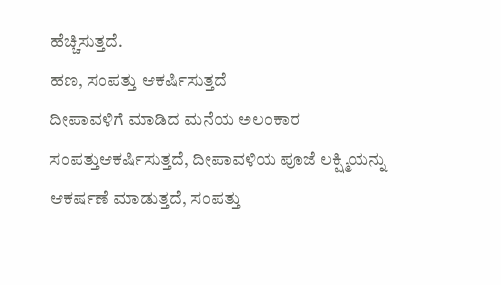ಹೆಚ್ಚಿಸುತ್ತದೆ.
ಹಣ, ಸಂಪತ್ತು ಆಕರ್ಷಿಸುತ್ತದೆ
ದೀಪಾವಳಿಗೆ ಮಾಡಿದ ಮನೆಯ ಅಲಂಕಾರ ಸಂಪತ್ತುಆಕರ್ಷಿಸುತ್ತದೆ, ದೀಪಾವಳಿಯ ಪೂಜೆ ಲಕ್ಷ್ಮಿಯನ್ನು ಆಕರ್ಷಣೆ ಮಾಡುತ್ತದೆ, ಸಂಪತ್ತು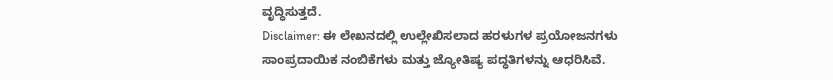ವೃದ್ಧಿಸುತ್ತದೆ.
Disclaimer: ಈ ಲೇಖನದಲ್ಲಿ ಉಲ್ಲೇಖಿಸಲಾದ ಹರಳುಗಳ ಪ್ರಯೋಜನಗಳು ಸಾಂಪ್ರದಾಯಿಕ ನಂಬಿಕೆಗಳು ಮತ್ತು ಜ್ಯೋತಿಷ್ಯ ಪದ್ಧತಿಗಳನ್ನು ಆಧರಿಸಿವೆ.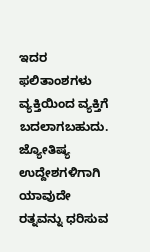ಇದರ ಫಲಿತಾಂಶಗಳು ವ್ಯಕ್ತಿಯಿಂದ ವ್ಯಕ್ತಿಗೆ ಬದಲಾಗಬಹುದು. ಜ್ಯೋತಿಷ್ಯ ಉದ್ದೇಶಗಳಿಗಾಗಿ ಯಾವುದೇ ರತ್ನವನ್ನು ಧರಿಸುವ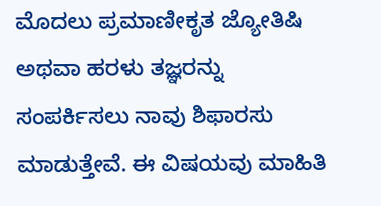ಮೊದಲು ಪ್ರಮಾಣೀಕೃತ ಜ್ಯೋತಿಷಿ ಅಥವಾ ಹರಳು ತಜ್ಞರನ್ನು ಸಂಪರ್ಕಿಸಲು ನಾವು ಶಿಫಾರಸು ಮಾಡುತ್ತೇವೆ. ಈ ವಿಷಯವು ಮಾಹಿತಿ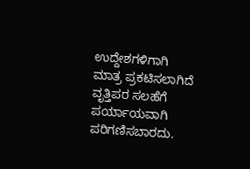ಉದ್ದೇಶಗಳಿಗಾಗಿ ಮಾತ್ರ ಪ್ರಕಟಿಸಲಾಗಿದೆ ವೃತ್ತಿಪರ ಸಲಹೆಗೆ ಪರ್ಯಾಯವಾಗಿ ಪರಿಗಣಿಸಬಾರದು.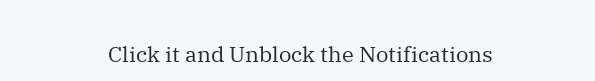Click it and Unblock the Notifications